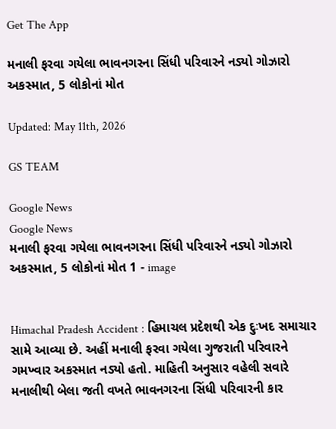Get The App

મનાલી ફરવા ગયેલા ભાવનગરના સિંધી પરિવારને નડ્યો ગોઝારો અકસ્માત, 5 લોકોનાં મોત

Updated: May 11th, 2026

GS TEAM

Google News
Google News
મનાલી ફરવા ગયેલા ભાવનગરના સિંધી પરિવારને નડ્યો ગોઝારો અકસ્માત, 5 લોકોનાં મોત 1 - image


Himachal Pradesh Accident : હિમાચલ પ્રદેશથી એક દુઃખદ સમાચાર સામે આવ્યા છે. અહીં મનાલી ફરવા ગયેલા ગુજરાતી પરિવારને ગમખ્વાર અકસ્માત નડ્યો હતો. માહિતી અનુસાર વહેલી સવારે મનાલીથી બેલા જતી વખતે ભાવનગરના સિંધી પરિવારની કાર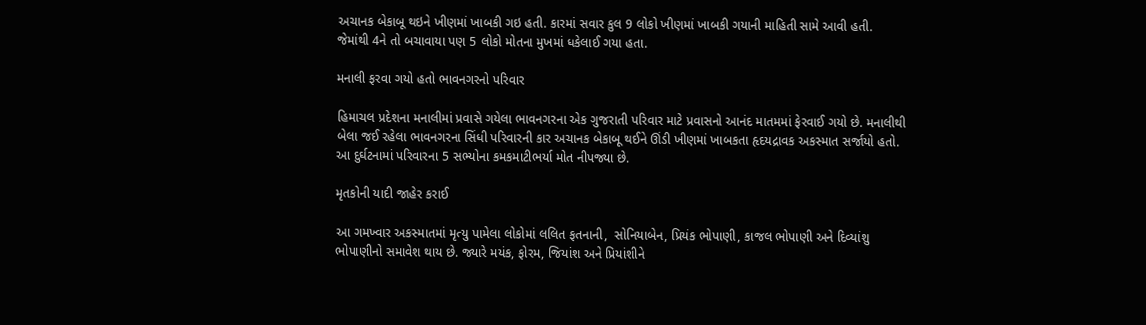અચાનક બેકાબૂ થઇને ખીણમાં ખાબકી ગઇ હતી. કારમાં સવાર કુલ 9 લોકો ખીણમાં ખાબકી ગયાની માહિતી સામે આવી હતી. જેમાંથી 4ને તો બચાવાયા પણ 5 લોકો મોતના મુખમાં ધકેલાઈ ગયા હતા.

મનાલી ફરવા ગયો હતો ભાવનગરનો પરિવાર

હિમાચલ પ્રદેશના મનાલીમાં પ્રવાસે ગયેલા ભાવનગરના એક ગુજરાતી પરિવાર માટે પ્રવાસનો આનંદ માતમમાં ફેરવાઈ ગયો છે. મનાલીથી બેલા જઈ રહેલા ભાવનગરના સિંધી પરિવારની કાર અચાનક બેકાબૂ થઈને ઊંડી ખીણમાં ખાબકતા હૃદયદ્રાવક અકસ્માત સર્જાયો હતો. આ દુર્ઘટનામાં પરિવારના 5 સભ્યોના કમકમાટીભર્યા મોત નીપજ્યા છે.

મૃતકોની યાદી જાહેર કરાઈ

આ ગમખ્વાર અકસ્માતમાં મૃત્યુ પામેલા લોકોમાં લલિત ફતનાની,  સોનિયાબેન, પ્રિયંક ભોપાણી, કાજલ ભોપાણી અને દિવ્યાંશુ ભોપાણીનો સમાવેશ થાય છે. જ્યારે મયંક, ફોરમ, જિયાંશ અને પ્રિયાંશીને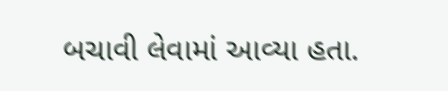બચાવી લેવામાં આવ્યા હતા.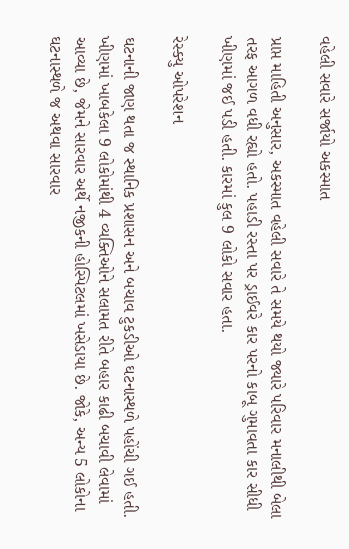વહેલી સવારે સર્જાયો અકસ્માત

પ્રાપ્ત માહિતી અનુસાર, અકસ્માત વહેલી સવારે તે સમયે થયો જ્યારે પરિવાર મનાલીથી બેલા તરફ આગળ વધી રહ્યો હતો. પહાડી રસ્તા પર ડ્રાઈવરે કાર પરનો કાબૂ ગુમાવતા કાર સીધી ખીણમાં જઈ પડી હતી. કારમાં કુલ 9 લોકો સવાર હતા.

રેસ્ક્યુ ઓપરેશન

ઘટનાની જાણ થતા જ સ્થાનિક પ્રશાસન અને બચાવ ટુકડીઓ ઘટનાસ્થળે પહોંચી ગઈ હતી. ખીણમાં ખાબકેલા 9 લોકોમાંથી 4 વ્યક્તિઓને સલામત રીતે બહાર કાઢી બચાવી લેવામાં આવ્યા છે, જેમને સારવાર અર્થે નજીકની હોસ્પિટલમાં ખસેડાયા છે. જોકે, અન્ય 5 લોકોના ઘટનાસ્થળે જ અથવા સારવાર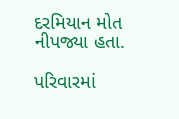દરમિયાન મોત નીપજ્યા હતા.

પરિવારમાં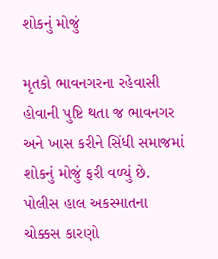શોકનું મોજું

મૃતકો ભાવનગરના રહેવાસી હોવાની પુષ્ટિ થતા જ ભાવનગર અને ખાસ કરીને સિંધી સમાજમાં શોકનું મોજું ફરી વળ્યું છે. પોલીસ હાલ અકસ્માતના ચોક્કસ કારણો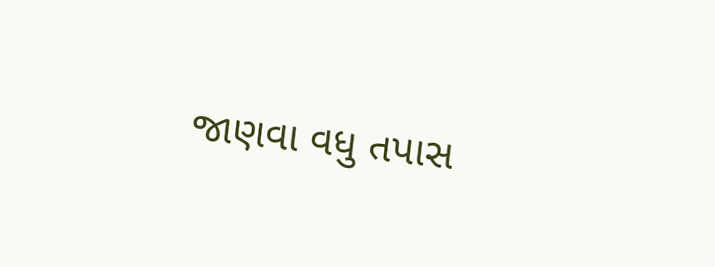જાણવા વધુ તપાસ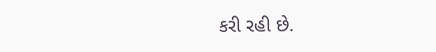કરી રહી છે.